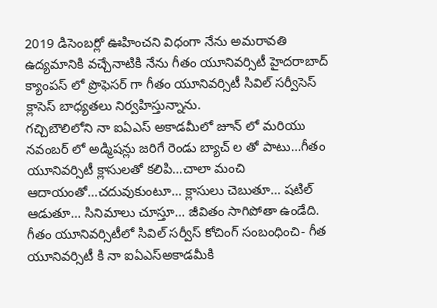2019 డిసెంబర్లో ఊహించని విధంగా నేను అమరావతి ఉద్యమానికి వచ్చేనాటికి నేను గీతం యూనివర్సిటీ హైదరాబాద్ క్యాంపస్ లో ప్రొఫెసర్ గా గీతం యూనివర్సిటీ సివిల్ సర్వీసెస్ క్లాసెస్ బాధ్యతలు నిర్వహిస్తున్నాను.
గచ్చిబౌలిలోని నా ఐఏఎస్ అకాడమీలో జూన్ లో మరియు నవంబర్ లో అడ్మిషన్లు జరిగే రెండు బ్యాచ్ ల తో పాటు…గీతం యూనివర్సిటీ క్లాసులతో కలిపి…చాలా మంచి ఆదాయంతో…చదువుకుంటూ… క్లాసులు చెబుతూ… షటిల్ ఆడుతూ… సినిమాలు చూస్తూ… జీవితం సాగిపోతా ఉండేది.
గీతం యూనివర్సిటీలో సివిల్ సర్వీస్ కోచింగ్ సంబంధించి- గీత యూనివర్సిటీ కి నా ఐఏఎస్అకాడమీకి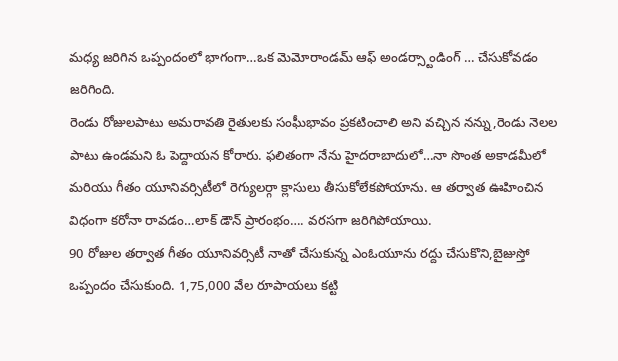మధ్య జరిగిన ఒప్పందంలో భాగంగా…ఒక మెమోరాండమ్ ఆఫ్ అండర్స్టాండింగ్ … చేసుకోవడం జరిగింది.
రెండు రోజులపాటు అమరావతి రైతులకు సంఘీభావం ప్రకటించాలి అని వచ్చిన నన్ను,రెండు నెలల పాటు ఉండమని ఓ పెద్దాయన కోరారు. ఫలితంగా నేను హైదరాబాదులో…నా సొంత అకాడమీలో మరియు గీతం యూనివర్సిటీలో రెగ్యులర్గా క్లాసులు తీసుకోలేకపోయాను. ఆ తర్వాత ఊహించిన విధంగా కరోనా రావడం…లాక్ డౌన్ ప్రారంభం…. వరసగా జరిగిపోయాయి.
90 రోజుల తర్వాత గీతం యూనివర్సిటీ నాతో చేసుకున్న ఎంఓయూను రద్దు చేసుకొని,బైజుస్తో ఒప్పందం చేసుకుంది. 1,75,000 వేల రూపాయలు కట్టి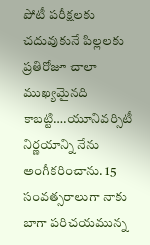పోటీ పరీక్షలకు చదువుకునే పిల్లలకు ప్రతిరోజూ చాలా ముఖ్యమైనది కాబట్టి….యూనివర్సిటీ నిర్ణయాన్ని నేను అంగీకరించాను. 15 సంవత్సరాలుగా నాకు బాగా పరిచయమున్న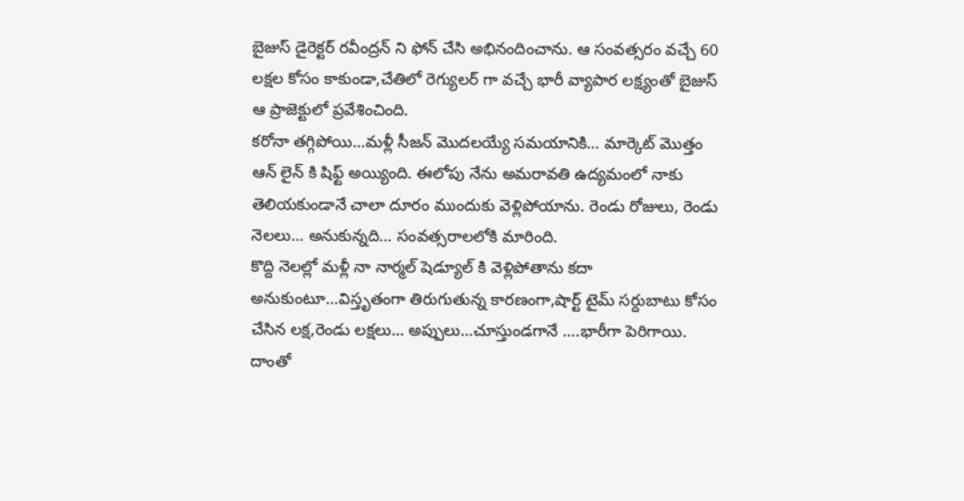బైజుస్ డైరెక్టర్ రవీంద్రన్ ని ఫోన్ చేసి అభినందించాను. ఆ సంవత్సరం వచ్చే 60 లక్షల కోసం కాకుండా,చేతిలో రెగ్యులర్ గా వచ్చే భారీ వ్యాపార లక్ష్యంతో బైజుస్ ఆ ప్రాజెక్టులో ప్రవేశించింది.
కరోనా తగ్గిపోయి…మళ్లీ సీజన్ మొదలయ్యే సమయానికి… మార్కెట్ మొత్తం ఆన్ లైన్ కి షిఫ్ట్ అయ్యింది. ఈలోపు నేను అమరావతి ఉద్యమంలో నాకు తెలియకుండానే చాలా దూరం ముందుకు వెళ్లిపోయాను. రెండు రోజులు, రెండు నెలలు… అనుకున్నది… సంవత్సరాలలోకి మారింది.
కొద్ది నెలల్లో మళ్లీ నా నార్మల్ షెడ్యూల్ కి వెళ్లిపోతాను కదా అనుకుంటూ…విస్తృతంగా తిరుగుతున్న కారణంగా,షార్ట్ టైమ్ సర్దుబాటు కోసం చేసిన లక్ష,రెండు లక్షలు… అప్పులు…చూస్తుండగానే ….భారీగా పెరిగాయి. దాంతో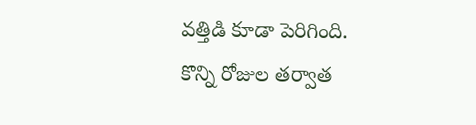వత్తిడి కూడా పెరిగింది.
కొన్ని రోజుల తర్వాత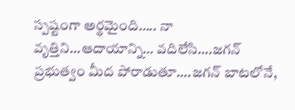స్పష్టంగా అర్థమైంది….. నా వృత్తిని…ఆదాయాన్ని… వదిలేసి….జగన్ ప్రభుత్వం మీద పోరాడుతూ….జగన్ బాటలోనే,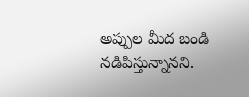అప్పుల మీద బండి నడిపిస్తున్నానని.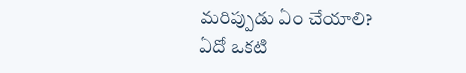మరిప్పుడు ఏం చేయాలి? ఏదో ఒకటి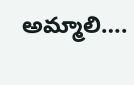అమ్మాలి….